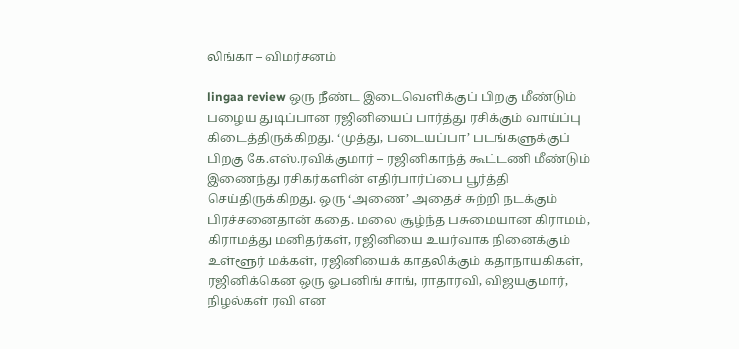லிங்கா – விமர்சனம்

lingaa review ஒரு நீண்ட இடைவெளிக்குப் பிறகு மீண்டும் பழைய துடிப்பான ரஜினியைப் பார்த்து ரசிக்கும் வாய்ப்பு கிடைத்திருக்கிறது. ‘முத்து, படையப்பா’ படங்களுக்குப் பிறகு கே.எஸ்.ரவிக்குமார் – ரஜினிகாந்த் கூட்டணி மீண்டும் இணைந்து ரசிகர்களின் எதிர்பார்ப்பை பூர்த்தி செய்திருக்கிறது. ஒரு ‘அணை’ அதைச் சுற்றி நடக்கும் பிரச்சனைதான் கதை. மலை சூழ்ந்த பசுமையான கிராமம், கிராமத்து மனிதர்கள், ரஜினியை உயர்வாக நினைக்கும் உள்ளூர் மக்கள், ரஜினியைக் காதலிக்கும் கதாநாயகிகள், ரஜினிக்கென ஒரு ஓபனிங் சாங், ராதாரவி, விஜயகுமார், நிழல்கள் ரவி என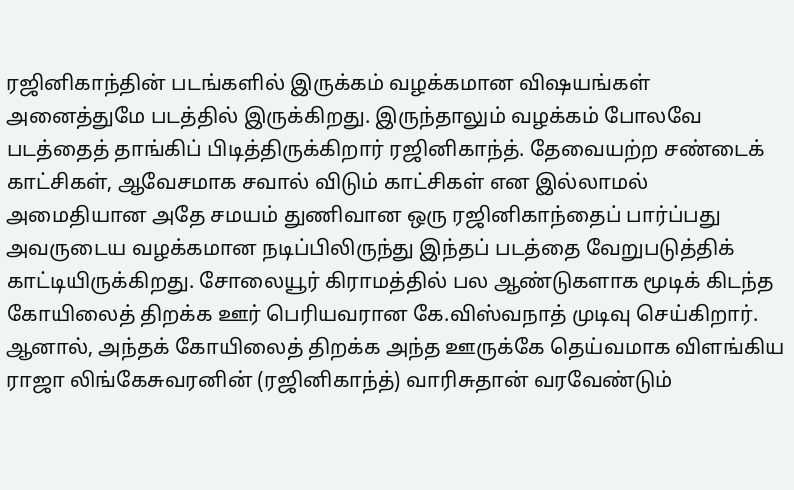ரஜினிகாந்தின் படங்களில் இருக்கம் வழக்கமான விஷயங்கள் அனைத்துமே படத்தில் இருக்கிறது. இருந்தாலும் வழக்கம் போலவே படத்தைத் தாங்கிப் பிடித்திருக்கிறார் ரஜினிகாந்த். தேவையற்ற சண்டைக் காட்சிகள், ஆவேசமாக சவால் விடும் காட்சிகள் என இல்லாமல் அமைதியான அதே சமயம் துணிவான ஒரு ரஜினிகாந்தைப் பார்ப்பது அவருடைய வழக்கமான நடிப்பிலிருந்து இந்தப் படத்தை வேறுபடுத்திக் காட்டியிருக்கிறது. சோலையூர் கிராமத்தில் பல ஆண்டுகளாக மூடிக் கிடந்த கோயிலைத் திறக்க ஊர் பெரியவரான கே.விஸ்வநாத் முடிவு செய்கிறார். ஆனால், அந்தக் கோயிலைத் திறக்க அந்த ஊருக்கே தெய்வமாக விளங்கிய ராஜா லிங்கேசுவரனின் (ரஜினிகாந்த்) வாரிசுதான் வரவேண்டும்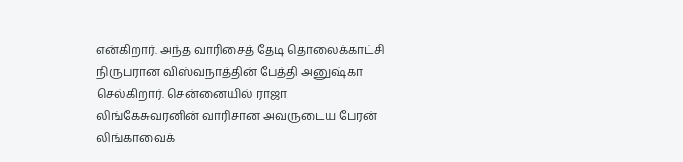என்கிறார். அந்த வாரிசைத் தேடி தொலைக்காட்சி நிருபரான விஸ்வநாத்தின் பேத்தி அனுஷ்கா செல்கிறார். சென்னையில் ராஜா லிங்கேசுவரனின் வாரிசான அவருடைய பேரன் லிங்காவைக்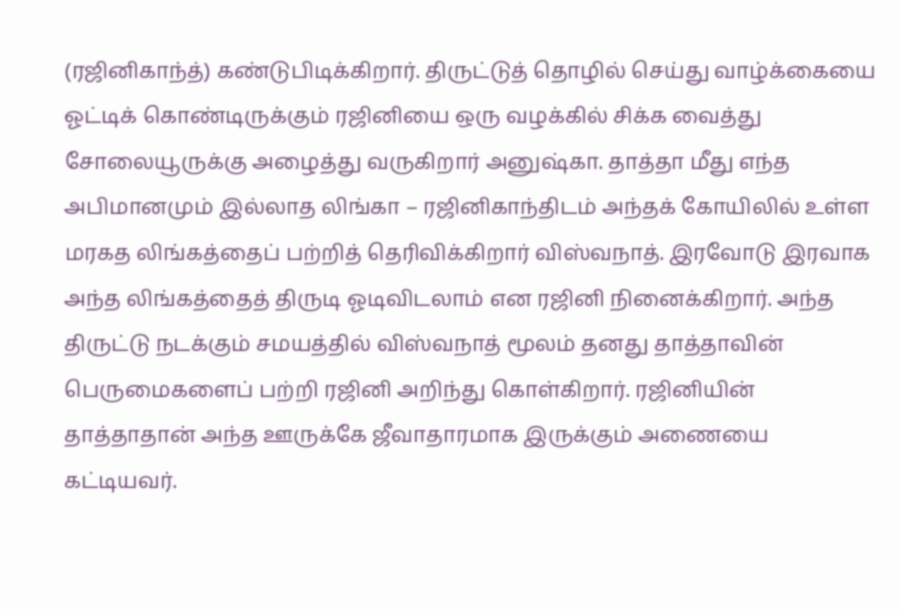(ரஜினிகாந்த்) கண்டுபிடிக்கிறார். திருட்டுத் தொழில் செய்து வாழ்க்கையை ஓட்டிக் கொண்டிருக்கும் ரஜினியை ஒரு வழக்கில் சிக்க வைத்து சோலையூருக்கு அழைத்து வருகிறார் அனுஷ்கா. தாத்தா மீது எந்த அபிமானமும் இல்லாத லிங்கா – ரஜினிகாந்திடம் அந்தக் கோயிலில் உள்ள மரகத லிங்கத்தைப் பற்றித் தெரிவிக்கிறார் விஸ்வநாத். இரவோடு இரவாக அந்த லிங்கத்தைத் திருடி ஓடிவிடலாம் என ரஜினி நினைக்கிறார். அந்த திருட்டு நடக்கும் சமயத்தில் விஸ்வநாத் மூலம் தனது தாத்தாவின் பெருமைகளைப் பற்றி ரஜினி அறிந்து கொள்கிறார். ரஜினியின் தாத்தாதான் அந்த ஊருக்கே ஜீவாதாரமாக இருக்கும் அணையை கட்டியவர்.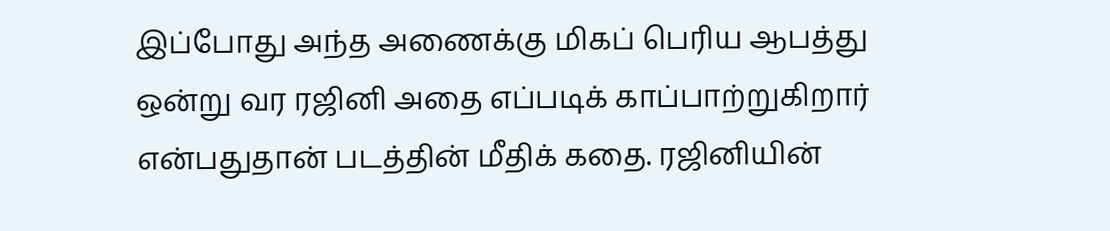இப்போது அந்த அணைக்கு மிகப் பெரிய ஆபத்து ஒன்று வர ரஜினி அதை எப்படிக் காப்பாற்றுகிறார் என்பதுதான் படத்தின் மீதிக் கதை. ரஜினியின்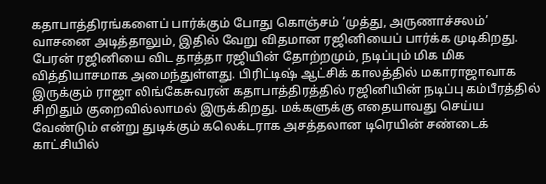கதாபாத்திரங்களைப் பார்க்கும் போது கொஞ்சம் ‘முத்து, அருணாச்சலம்’ வாசனை அடித்தாலும், இதில் வேறு விதமான ரஜினியைப் பார்க்க முடிகிறது. பேரன் ரஜினியை விட தாத்தா ரஜியின் தோற்றமும், நடிப்பும் மிக மிக வித்தியாசமாக அமைந்துள்ளது. பிரிட்டிஷ் ஆட்சிக் காலத்தில் மகாராஜாவாக இருக்கும் ராஜா லிங்கேசுவரன் கதாபாத்திரத்தில் ரஜினியின் நடிப்பு கம்பீரத்தில் சிறிதும் குறைவில்லாமல் இருக்கிறது. மக்களுக்கு எதையாவது செய்ய வேண்டும் என்று துடிக்கும் கலெக்டராக அசத்தலான டிரெயின் சண்டைக் காட்சியில்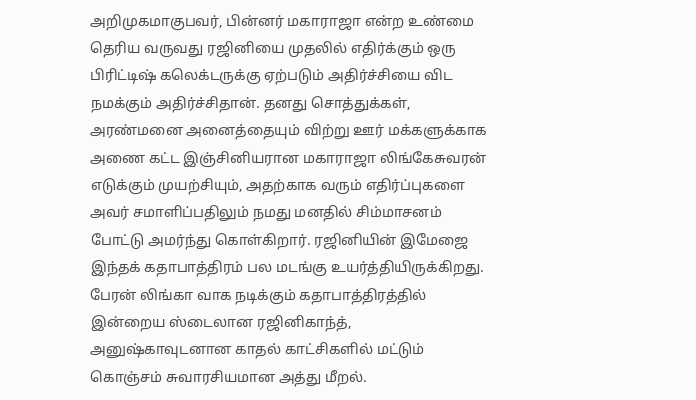அறிமுகமாகுபவர், பின்னர் மகாராஜா என்ற உண்மை தெரிய வருவது ரஜினியை முதலில் எதிர்க்கும் ஒரு பிரிட்டிஷ் கலெக்டருக்கு ஏற்படும் அதிர்ச்சியை விட நமக்கும் அதிர்ச்சிதான். தனது சொத்துக்கள், அரண்மனை அனைத்தையும் விற்று ஊர் மக்களுக்காக அணை கட்ட இஞ்சினியரான மகாராஜா லிங்கேசுவரன் எடுக்கும் முயற்சியும், அதற்காக வரும் எதிர்ப்புகளை அவர் சமாளிப்பதிலும் நமது மனதில் சிம்மாசனம் போட்டு அமர்ந்து கொள்கிறார். ரஜினியின் இமேஜை இந்தக் கதாபாத்திரம் பல மடங்கு உயர்த்தியிருக்கிறது. பேரன் லிங்கா வாக நடிக்கும் கதாபாத்திரத்தில் இன்றைய ஸ்டைலான ரஜினிகாந்த், அனுஷ்காவுடனான காதல் காட்சிகளில் மட்டும் கொஞ்சம் சுவாரசியமான அத்து மீறல்.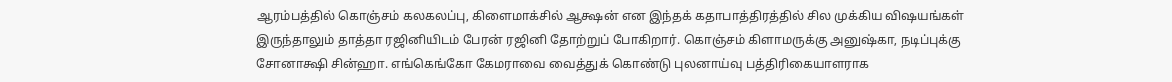ஆரம்பத்தில் கொஞ்சம் கலகலப்பு, கிளைமாக்சில் ஆக்ஷன் என இந்தக் கதாபாத்திரத்தில் சில முக்கிய விஷயங்கள் இருந்தாலும் தாத்தா ரஜினியிடம் பேரன் ரஜினி தோற்றுப் போகிறார். கொஞ்சம் கிளாமருக்கு அனுஷ்கா, நடிப்புக்கு சோனாக்ஷி சின்ஹா. எங்கெங்கோ கேமராவை வைத்துக் கொண்டு புலனாய்வு பத்திரிகையாளராக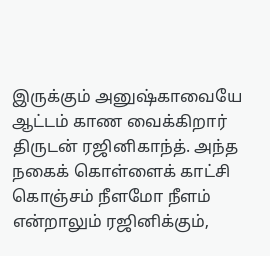இருக்கும் அனுஷ்காவையே ஆட்டம் காண வைக்கிறார் திருடன் ரஜினிகாந்த். அந்த நகைக் கொள்ளைக் காட்சி கொஞ்சம் நீளமோ நீளம் என்றாலும் ரஜினிக்கும்,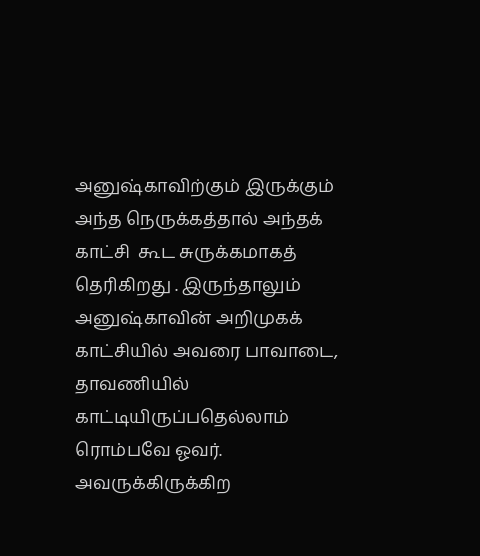அனுஷ்காவிற்கும் இருக்கும் அந்த நெருக்கத்தால் அந்தக் காட்சி  கூட சுருக்கமாகத் தெரிகிறது . இருந்தாலும் அனுஷ்காவின் அறிமுகக் காட்சியில் அவரை பாவாடை, தாவணியில் காட்டியிருப்பதெல்லாம் ரொம்பவே ஓவர். அவருக்கிருக்கிற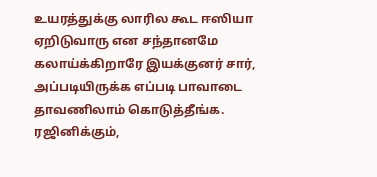உயரத்துக்கு லாரில கூட ஈஸியா ஏறிடுவாரு என சந்தானமே கலாய்க்கிறாரே இயக்குனர் சார், அப்படியிருக்க எப்படி பாவாடை தாவணிலாம் கொடுத்தீங்க. ரஜினிக்கும்,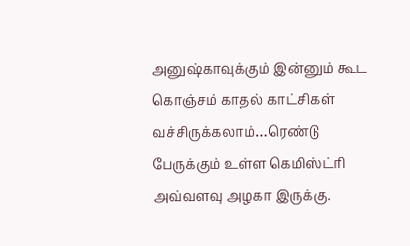அனுஷ்காவுக்கும் இன்னும் கூட கொஞ்சம் காதல் காட்சிகள் வச்சிருக்கலாம்…ரெண்டு பேருக்கும் உள்ள கெமிஸ்ட்ரி அவ்வளவு அழகா இருக்கு.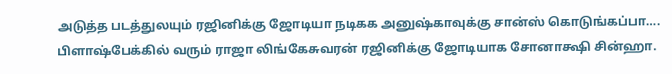அடுத்த படத்துலயும் ரஜினிக்கு ஜோடியா நடிகக அனுஷ்காவுக்கு சான்ஸ் கொடுங்கப்பா…. பிளாஷ்பேக்கில் வரும் ராஜா லிங்கேசுவரன் ரஜினிக்கு ஜோடியாக சோனாக்ஷி சின்ஹா.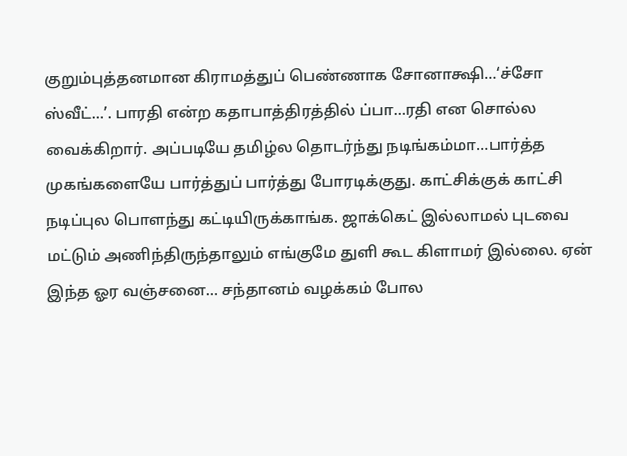குறும்புத்தனமான கிராமத்துப் பெண்ணாக சோனாக்ஷி…‘ச்சோ ஸ்வீட்…’. பாரதி என்ற கதாபாத்திரத்தில் ப்பா…ரதி என சொல்ல வைக்கிறார். அப்படியே தமிழ்ல தொடர்ந்து நடிங்கம்மா…பார்த்த முகங்களையே பார்த்துப் பார்த்து போரடிக்குது. காட்சிக்குக் காட்சி நடிப்புல பொளந்து கட்டியிருக்காங்க. ஜாக்கெட் இல்லாமல் புடவை மட்டும் அணிந்திருந்தாலும் எங்குமே துளி கூட கிளாமர் இல்லை. ஏன் இந்த ஓர வஞ்சனை… சந்தானம் வழக்கம் போல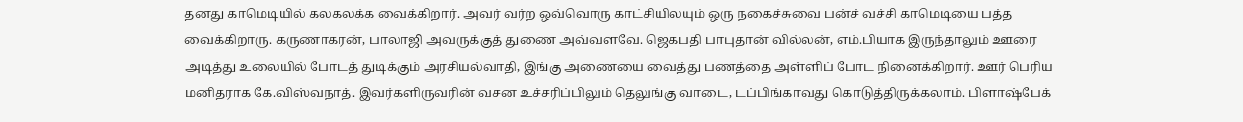தனது காமெடியில் கலகலக்க வைக்கிறார். அவர் வர்ற ஒவ்வொரு காட்சியிலயும் ஒரு நகைச்சுவை பன்ச் வச்சி காமெடியை பத்த வைக்கிறாரு. கருணாகரன், பாலாஜி அவருக்குத் துணை அவ்வளவே. ஜெகபதி பாபுதான் வில்லன், எம்.பியாக இருந்தாலும் ஊரை அடித்து உலையில் போடத் துடிக்கும் அரசியல்வாதி, இங்கு அணையை வைத்து பணத்தை அள்ளிப் போட நினைக்கிறார். ஊர் பெரிய மனிதராக கே.விஸ்வநாத். இவர்களிருவரின் வசன உச்சரிப்பிலும் தெலுங்கு வாடை, டப்பிங்காவது கொடுத்திருக்கலாம். பிளாஷ்பேக்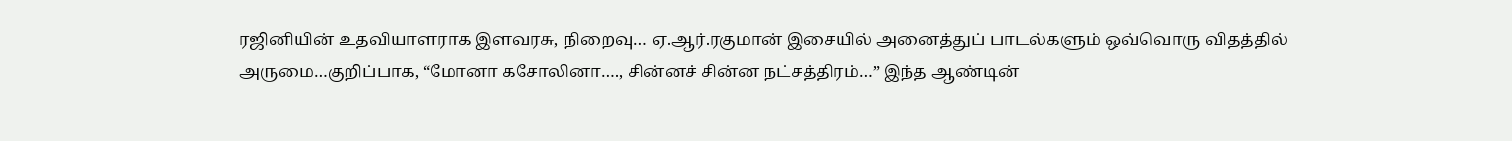ரஜினியின் உதவியாளராக இளவரசு, நிறைவு… ஏ.ஆர்.ரகுமான் இசையில் அனைத்துப் பாடல்களும் ஒவ்வொரு விதத்தில் அருமை…குறிப்பாக, “மோனா கசோலினா…., சின்னச் சின்ன நட்சத்திரம்…” இந்த ஆண்டின்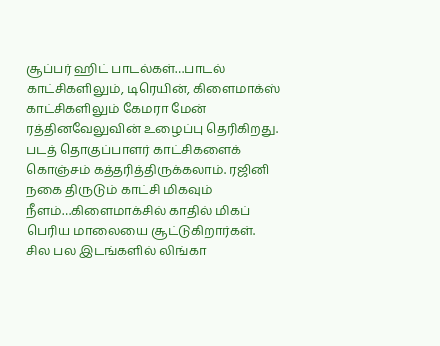சூப்பர் ஹிட் பாடல்கள்…பாடல் காட்சிகளிலும், டிரெயின், கிளைமாக்ஸ் காட்சிகளிலும் கேமரா மேன் ரத்தினவேலுவின் உழைப்பு தெரிகிறது. படத் தொகுப்பாளர் காட்சிகளைக் கொஞ்சம் கத்தரித்திருக்கலாம். ரஜினி நகை திருடும் காட்சி மிகவும் நீளம்…கிளைமாக்சில் காதில் மிகப் பெரிய மாலையை சூட்டுகிறார்கள். சில பல இடங்களில் லிங்கா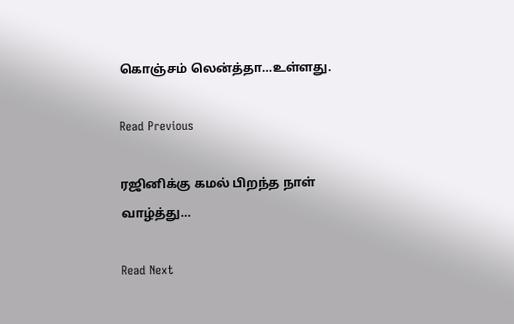கொஞ்சம் லென்த்தா…உள்ளது.

Read Previous

ரஜினிக்கு கமல் பிறந்த நாள் வாழ்த்து…

Read Next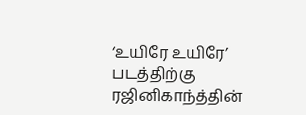‘உயிரே உயிரே’ படத்திற்கு ரஜினிகாந்த்தின்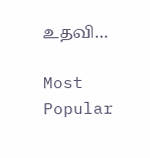உதவி…

Most Popular